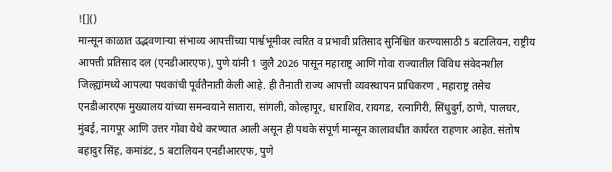![]()
मान्सून काळात उद्भवणाऱ्या संभाव्य आपत्तींच्या पार्श्वभूमीवर त्वरित व प्रभावी प्रतिसाद सुनिश्चित करण्यासाठी 5 बटालियन, राष्ट्रीय आपत्ती प्रतिसाद दल (एनडीआरएफ), पुणे यांनी 1 जुलै 2026 पासून महाराष्ट्र आणि गोवा राज्यातील विविध संवेदनशील जिल्ह्यांमध्ये आपल्या पथकांची पूर्वतैनाती केली आहे. ही तैनाती राज्य आपत्ती व्यवस्थापन प्राधिकरण , महाराष्ट्र तसेच एनडीआरएफ मुख्यालय यांच्या समन्वयाने सातारा, सांगली, कोल्हापूर, धाराशिव, रायगड, रत्नागिरी, सिंधुदुर्ग, ठाणे, पालघर, मुंबई, नागपूर आणि उत्तर गोवा येथे करण्यात आली असून ही पथके संपूर्ण मान्सून कालावधीत कार्यरत राहणार आहेत. संतोष बहादुर सिंह, कमांडंट, 5 बटालियन एनडीआरएफ, पुणे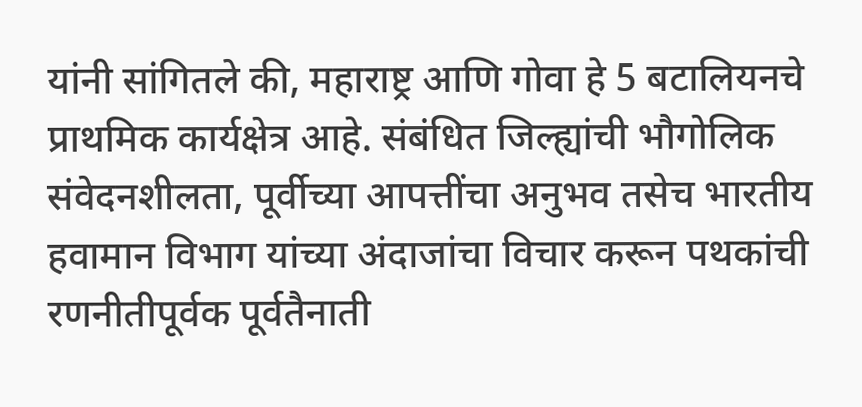यांनी सांगितले की, महाराष्ट्र आणि गोवा हे 5 बटालियनचे प्राथमिक कार्यक्षेत्र आहे. संबंधित जिल्ह्यांची भौगोलिक संवेदनशीलता, पूर्वीच्या आपत्तींचा अनुभव तसेच भारतीय हवामान विभाग यांच्या अंदाजांचा विचार करून पथकांची रणनीतीपूर्वक पूर्वतैनाती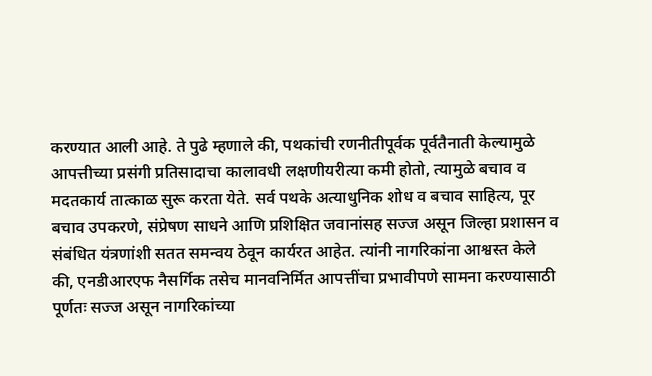करण्यात आली आहे. ते पुढे म्हणाले की, पथकांची रणनीतीपूर्वक पूर्वतैनाती केल्यामुळे आपत्तीच्या प्रसंगी प्रतिसादाचा कालावधी लक्षणीयरीत्या कमी होतो, त्यामुळे बचाव व मदतकार्य तात्काळ सुरू करता येते. सर्व पथके अत्याधुनिक शोध व बचाव साहित्य, पूर बचाव उपकरणे, संप्रेषण साधने आणि प्रशिक्षित जवानांसह सज्ज असून जिल्हा प्रशासन व संबंधित यंत्रणांशी सतत समन्वय ठेवून कार्यरत आहेत. त्यांनी नागरिकांना आश्वस्त केले की, एनडीआरएफ नैसर्गिक तसेच मानवनिर्मित आपत्तींचा प्रभावीपणे सामना करण्यासाठी पूर्णतः सज्ज असून नागरिकांच्या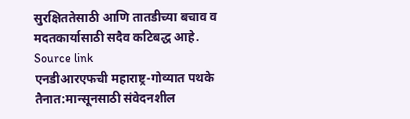सुरक्षिततेसाठी आणि तातडीच्या बचाव व मदतकार्यासाठी सदैव कटिबद्ध आहे.
Source link
एनडीआरएफची महाराष्ट्र-गोव्यात पथके तैनात:मान्सूनसाठी संवेदनशील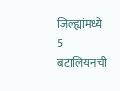जिल्ह्यांमध्ये 5 बटालियनची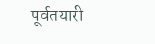पूर्वतयारी